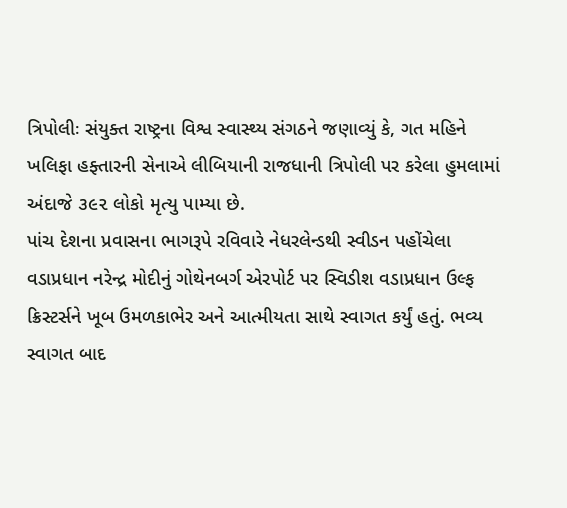ત્રિપોલીઃ સંયુક્ત રાષ્ટ્રના વિશ્વ સ્વાસ્થ્ય સંગઠને જણાવ્યું કે, ગત મહિને ખલિફા હફ્તારની સેનાએ લીબિયાની રાજધાની ત્રિપોલી પર કરેલા હુમલામાં અંદાજે ૩૯૨ લોકો મૃત્યુ પામ્યા છે.
પાંચ દેશના પ્રવાસના ભાગરૂપે રવિવારે નેધરલેન્ડથી સ્વીડન પહોંચેલા વડાપ્રધાન નરેન્દ્ર મોદીનું ગોથેનબર્ગ એરપોર્ટ પર સ્વિડીશ વડાપ્રધાન ઉલ્ફ ક્રિસ્ટર્સને ખૂબ ઉમળકાભેર અને આત્મીયતા સાથે સ્વાગત કર્યું હતું. ભવ્ય સ્વાગત બાદ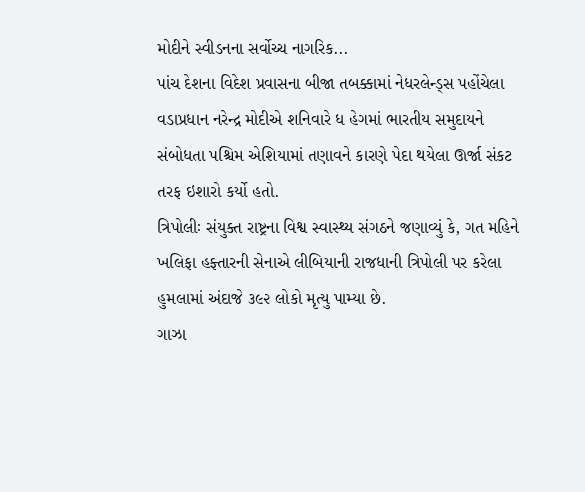મોદીને સ્વીડનના સર્વોચ્ચ નાગરિક...
પાંચ દેશના વિદેશ પ્રવાસના બીજા તબક્કામાં નેધરલેન્ડ્સ પહોંચેલા વડાપ્રધાન નરેન્દ્ર મોદીએ શનિવારે ધ હેગમાં ભારતીય સમુદાયને સંબોધતા પશ્ચિમ એશિયામાં તણાવને કારણે પેદા થયેલા ઊર્જા સંકટ તરફ ઇશારો કર્યો હતો.
ત્રિપોલીઃ સંયુક્ત રાષ્ટ્રના વિશ્વ સ્વાસ્થ્ય સંગઠને જણાવ્યું કે, ગત મહિને ખલિફા હફ્તારની સેનાએ લીબિયાની રાજધાની ત્રિપોલી પર કરેલા હુમલામાં અંદાજે ૩૯૨ લોકો મૃત્યુ પામ્યા છે.
ગાઝા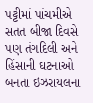પટ્ટીમાં પાંચમીએ સતત બીજા દિવસે પણ તંગદિલી અને હિંસાની ઘટનાઓ બનતા ઇઝરાયલના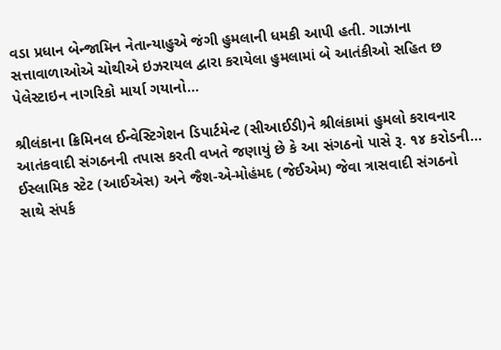વડા પ્રધાન બેન્જામિન નેતાન્યાહુએ જંગી હુમલાની ધમકી આપી હતી. ગાઝાના સત્તાવાળાઓએ ચોથીએ ઇઝરાયલ દ્વારા કરાયેલા હુમલામાં બે આતંકીઓ સહિત છ પેલેસ્ટાઇન નાગરિકો માર્યા ગયાનો...

શ્રીલંકાના ક્રિમિનલ ઈન્વેસ્ટિગેશન ડિપાર્ટમેન્ટ (સીઆઈડી)ને શ્રીલંકામાં હુમલો કરાવનાર આતંકવાદી સંગઠનની તપાસ કરતી વખતે જણાયું છે કે આ સંગઠનો પાસે રૂ. ૧૪ કરોડની...
ઈસ્લામિક સ્ટેટ (આઈએસ) અને જૈશ-એ-મોહંમદ (જેઈએમ) જેવા ત્રાસવાદી સંગઠનો સાથે સંપર્ક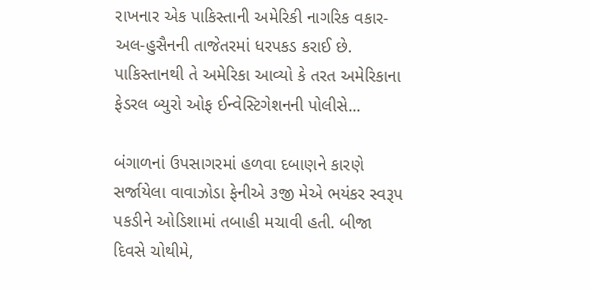રાખનાર એક પાકિસ્તાની અમેરિકી નાગરિક વકાર-અલ-હુસૈનની તાજેતરમાં ધરપકડ કરાઈ છે. પાકિસ્તાનથી તે અમેરિકા આવ્યો કે તરત અમેરિકાના ફેડરલ બ્યુરો ઓફ ઈન્વેસ્ટિગેશનની પોલીસે...

બંગાળનાં ઉપસાગરમાં હળવા દબાણને કારણે સર્જાયેલા વાવાઝોડા ફેનીએ ૩જી મેએ ભયંકર સ્વરૂપ પકડીને ઓડિશામાં તબાહી મચાવી હતી. બીજા દિવસે ચોથીમે,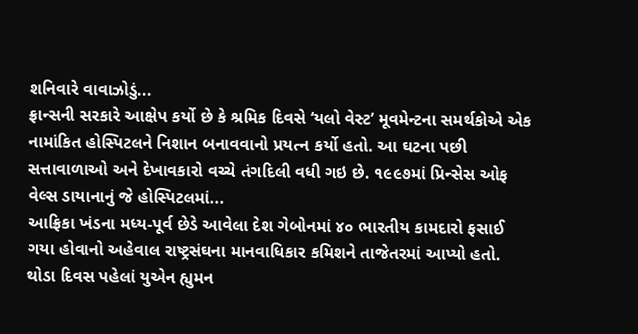શનિવારે વાવાઝોડું...
ફ્રાન્સની સરકારે આક્ષેપ કર્યો છે કે શ્રમિક દિવસે ‘યલો વેસ્ટ’ મૂવમેન્ટના સમર્થકોએ એક નામાંકિત હોસ્પિટલને નિશાન બનાવવાનો પ્રયત્ન કર્યો હતો. આ ઘટના પછી સત્તાવાળાઓ અને દેખાવકારો વચ્ચે તંગદિલી વધી ગઇ છે. ૧૯૯૭માં પ્રિન્સેસ ઓફ વેલ્સ ડાયાનાનું જે હોસ્પિટલમાં...
આફ્રિકા ખંડના મધ્ય-પૂર્વ છેડે આવેલા દેશ ગેબોનમાં ૪૦ ભારતીય કામદારો ફસાઈ ગયા હોવાનો અહેવાલ રાષ્ટ્રસંઘના માનવાધિકાર કમિશને તાજેતરમાં આપ્યો હતો. થોડા દિવસ પહેલાં યુએન હ્યુમન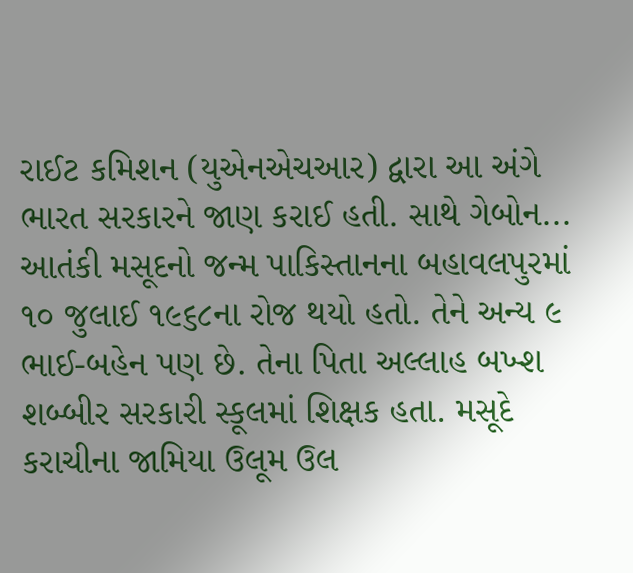રાઈટ કમિશન (યુએનએચઆર) દ્વારા આ અંગે ભારત સરકારને જાણ કરાઈ હતી. સાથે ગેબોન...
આતંકી મસૂદનો જન્મ પાકિસ્તાનના બહાવલપુરમાં ૧૦ જુલાઈ ૧૯૬૮ના રોજ થયો હતો. તેને અન્ય ૯ ભાઈ-બહેન પણ છે. તેના પિતા અલ્લાહ બખ્શ શબ્બીર સરકારી સ્કૂલમાં શિક્ષક હતા. મસૂદે કરાચીના જામિયા ઉલૂમ ઉલ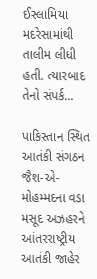ઈસ્લામિયા મદરેસામાંથી તાલીમ લીધી હતી. ત્યારબાદ તેનો સંપર્ક...

પાકિસ્તાન સ્થિત આતંકી સંગઠન જૈશ-એ-મોહમ્મદના વડા મસૂદ અઝહરને આંતરરાષ્ટ્રીય આતંકી જાહેર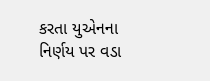કરતા યુએનના નિર્ણય પર વડા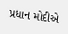પ્રધાન મોદીએ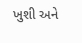ખુશી અને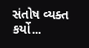સંતોષ વ્યક્ત કર્યો...